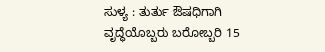ಸುಳ್ಯ : ತುರ್ತು ಔಷಧಿಗಾಗಿ ವೃದ್ಧೆಯೊಬ್ಬರು ಬರೋಬ್ಬರಿ 15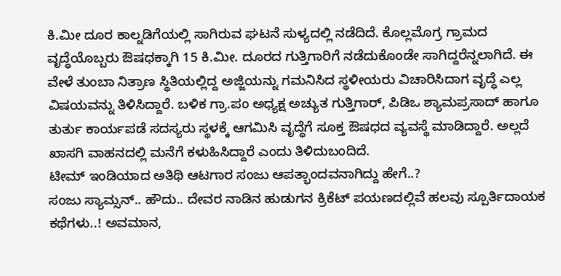ಕಿ.ಮೀ ದೂರ ಕಾಲ್ನಡಿಗೆಯಲ್ಲಿ ಸಾಗಿರುವ ಘಟನೆ ಸುಳ್ಯದಲ್ಲಿ ನಡೆದಿದೆ. ಕೊಲ್ಲಮೊಗ್ರ ಗ್ರಾಮದ ವೃದ್ಧೆಯೊಬ್ಬರು ಔಷಧಕ್ಕಾಗಿ 15 ಕಿ.ಮೀ. ದೂರದ ಗುತ್ತಿಗಾರಿಗೆ ನಡೆದುಕೊಂಡೇ ಸಾಗಿದ್ದರೆನ್ನಲಾಗಿದೆ. ಈ ವೇಳೆ ತುಂಬಾ ನಿತ್ರಾಣ ಸ್ಥಿತಿಯಲ್ಲಿದ್ದ ಅಜ್ಜಿಯನ್ನು ಗಮನಿಸಿದ ಸ್ಥಳೀಯರು ವಿಚಾರಿಸಿದಾಗ ವೃದ್ಧೆ ಎಲ್ಲ ವಿಷಯವನ್ನು ತಿಳಿಸಿದ್ದಾರೆ. ಬಳಿಕ ಗ್ರಾ.ಪಂ ಅಧ್ಯಕ್ಷ ಅಚ್ಯುತ ಗುತ್ತಿಗಾರ್, ಪಿಡಿಒ ಶ್ಯಾಮಪ್ರಸಾದ್ ಹಾಗೂ ತುರ್ತು ಕಾರ್ಯಪಡೆ ಸದಸ್ಯರು ಸ್ಥಳಕ್ಕೆ ಆಗಮಿಸಿ ವೃದ್ಧೆಗೆ ಸೂಕ್ತ ಔಷಧದ ವ್ಯವಸ್ಥೆ ಮಾಡಿದ್ದಾರೆ. ಅಲ್ಲದೆ ಖಾಸಗಿ ವಾಹನದಲ್ಲಿ ಮನೆಗೆ ಕಳುಹಿಸಿದ್ದಾರೆ ಎಂದು ತಿಳಿದುಬಂದಿದೆ.
ಟೀಮ್ ಇಂಡಿಯಾದ ಅತಿಥಿ ಆಟಗಾರ ಸಂಜು ಆಪತ್ಭಾಂದವನಾಗಿದ್ದು ಹೇಗೆ..?
ಸಂಜು ಸ್ಯಾಮ್ಸನ್.. ಹೌದು.. ದೇವರ ನಾಡಿನ ಹುಡುಗನ ಕ್ರಿಕೆಟ್ ಪಯಣದಲ್ಲಿವೆ ಹಲವು ಸ್ಪೂರ್ತಿದಾಯಕ ಕಥೆಗಳು..! ಅವಮಾನ,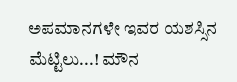ಅಪಮಾನಗಳೇ ಇವರ ಯಶಸ್ಸಿನ ಮೆಟ್ಟಿಲು...! ಮೌನ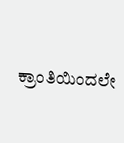ಕ್ರಾಂತಿಯಿಂದಲೇ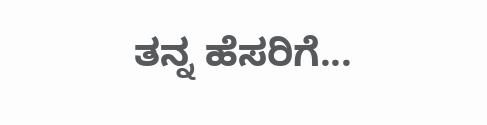ತನ್ನ ಹೆಸರಿಗೆ...